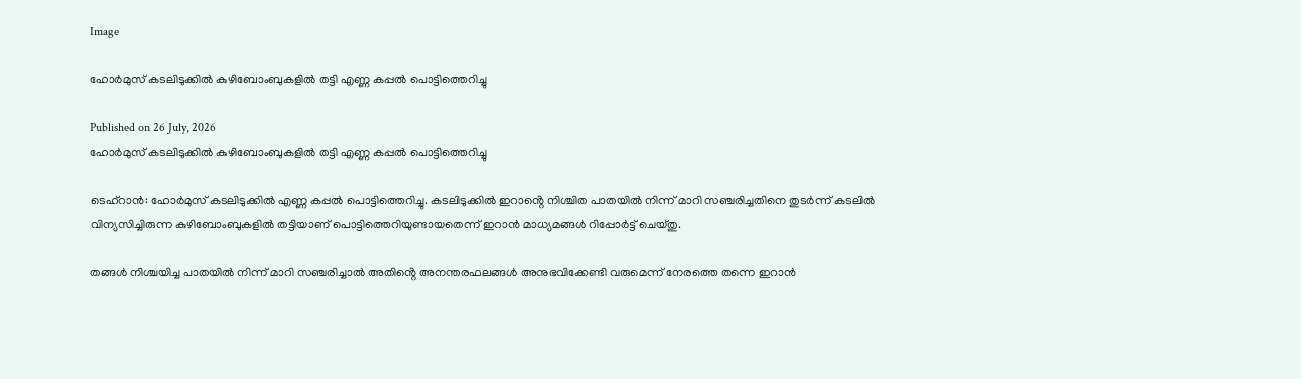Image

ഹോർമുസ് കടലിടുക്കിൽ കുഴിബോംബുകളില്‍ തട്ടി എണ്ണ കപ്പൽ പൊട്ടിത്തെറിച്ചു

Published on 26 July, 2026
ഹോർമുസ് കടലിടുക്കിൽ കുഴിബോംബുകളില്‍ തട്ടി എണ്ണ കപ്പൽ പൊട്ടിത്തെറിച്ചു

ടെഹ്‌റാൻ: ഹോർമുസ് കടലിടുക്കിൽ എണ്ണ കപ്പൽ പൊട്ടിത്തെറിച്ചു. കടലിടുക്കിൽ ഇറാൻ്റെ നിശ്ചിത പാതയിൽ നിന്ന് മാറി സഞ്ചരിച്ചതിനെ തുടർന്ന് കടലില്‍ വിന്യസിച്ചിരുന്ന കുഴിബോംബുകളില്‍ തട്ടിയാണ് പൊട്ടിത്തെറിയുണ്ടായതെന്ന് ഇറാൻ മാധ്യമങ്ങൾ റിപ്പോർട്ട് ചെയ്‌തു.

തങ്ങള്‍ നിശ്ചയിച്ച പാതയിൽ നിന്ന് മാറി സഞ്ചരിച്ചാൽ അതിൻ്റെ അനന്തരഫലങ്ങൾ അനുഭവിക്കേണ്ടി വരുമെന്ന് നേരത്തെ തന്നെ ഇറാൻ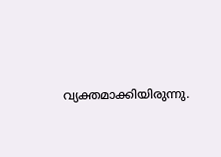വ്യക്തമാക്കിയിരുന്നു.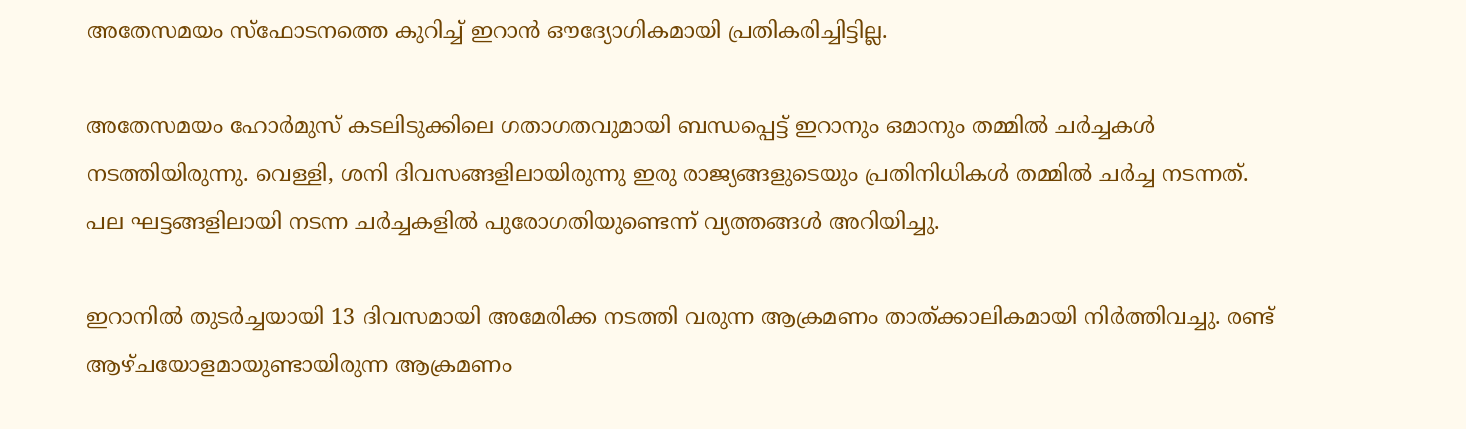അതേസമയം സ്‌ഫോടനത്തെ കുറിച്ച് ഇറാൻ ഔദ്യോഗികമായി പ്രതികരിച്ചിട്ടില്ല.

അതേസമയം ഹോർമുസ് കടലിടുക്കിലെ ഗതാഗതവുമായി ബന്ധപ്പെട്ട് ഇറാനും ഒമാനും തമ്മിൽ ചർച്ചകൾ നടത്തിയിരുന്നു. വെള്ളി, ശനി ദിവസങ്ങളിലായിരുന്നു ഇരു രാജ്യങ്ങളുടെയും പ്രതിനിധികൾ തമ്മിൽ ചർച്ച നടന്നത്. പല ഘട്ടങ്ങളിലായി നടന്ന ചർച്ചകളിൽ പുരോഗതിയുണ്ടെന്ന് വ്യത്തങ്ങൾ അറിയിച്ചു.

ഇറാനിൽ തുടർച്ചയായി 13 ദിവസമായി അമേരിക്ക നടത്തി വരുന്ന ആക്രമണം താത്‌ക്കാലികമായി നിർത്തിവച്ചു. രണ്ട് ആഴ്‌ചയോളമായുണ്ടായിരുന്ന ആക്രമണം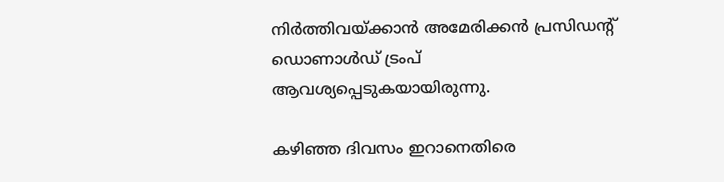നിർത്തിവയ്‌ക്കാൻ അമേരിക്കൻ പ്രസിഡൻ്റ് ഡൊണാൾഡ് ട്രംപ് ആവശ്യപ്പെടുകയായിരുന്നു.

കഴിഞ്ഞ ദിവസം ഇറാനെതിരെ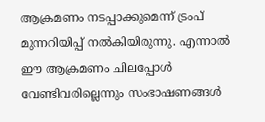ആക്രമണം നടപ്പാക്കുമെന്ന് ട്രംപ് മുന്നറിയിപ്പ് നൽകിയിരുന്നു. എന്നാൽ ഈ ആക്രമണം ചിലപ്പോൾ വേണ്ടിവരില്ലെന്നും സംഭാഷണങ്ങൾ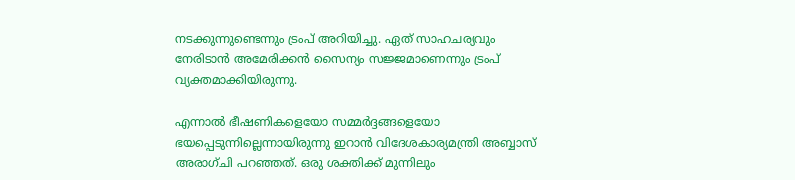നടക്കുന്നുണ്ടെന്നും ട്രംപ് അറിയിച്ചു. ഏത് സാഹചര്യവും നേരിടാൻ അമേരിക്കൻ സൈന്യം സജ്ജമാണെന്നും ട്രംപ് വ്യക്തമാക്കിയിരുന്നു.

എന്നാൽ ഭീഷണികളെയോ സമ്മർദ്ദങ്ങളെയോ ഭയപ്പെടുന്നില്ലെന്നായിരുന്നു ഇറാൻ വിദേശകാര്യമന്ത്രി അബ്ബാസ് അരാഗ്‌ചി പറഞ്ഞത്. ഒരു ശക്തിക്ക് മുന്നിലും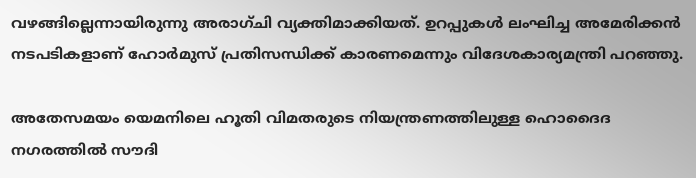വഴങ്ങില്ലെന്നായിരുന്നു അരാഗ്‌ചി വ്യക്തിമാക്കിയത്. ഉറപ്പുകൾ ലംഘിച്ച അമേരിക്കൻ നടപടികളാണ് ഹോർമുസ് പ്രതിസന്ധിക്ക് കാരണമെന്നും വിദേശകാര്യമന്ത്രി പറഞ്ഞു.

അതേസമയം യെമനിലെ ഹൂതി വിമതരുടെ നിയന്ത്രണത്തിലുള്ള ഹൊദൈദ നഗരത്തിൽ സൗദി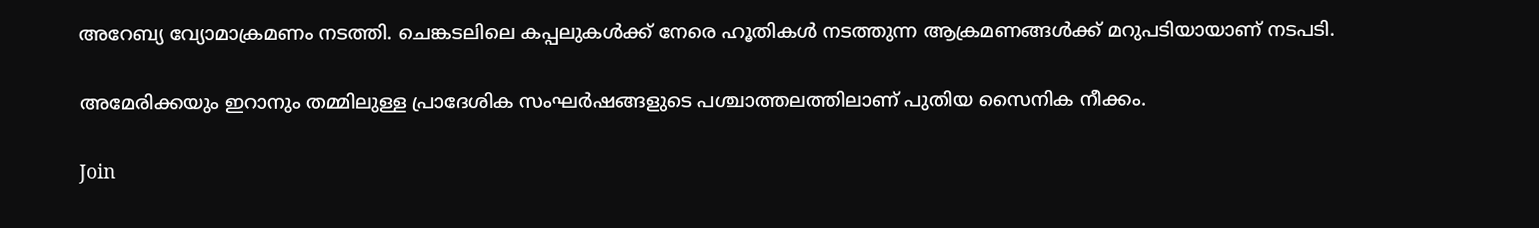അറേബ്യ വ്യോമാക്രമണം നടത്തി. ചെങ്കടലിലെ കപ്പലുകൾക്ക് നേരെ ഹൂതികൾ നടത്തുന്ന ആക്രമണങ്ങൾക്ക് മറുപടിയായാണ് നടപടി.

അമേരിക്കയും ഇറാനും തമ്മിലുള്ള പ്രാദേശിക സംഘർഷങ്ങളുടെ പശ്ചാത്തലത്തിലാണ് പുതിയ സൈനിക നീക്കം.

Join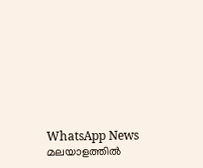WhatsApp News
മലയാളത്തില്‍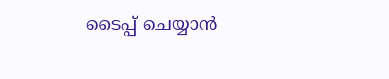ടൈപ്പ് ചെയ്യാന്‍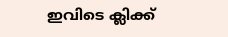ഇവിടെ ക്ലിക്ക്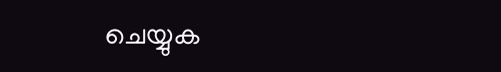ചെയ്യുക